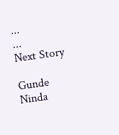...
...
Next Story

Gunde Ninda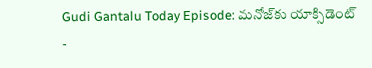Gudi Gantalu Today Episode: మనోజ్‌కు యాక్సిడెంట్ -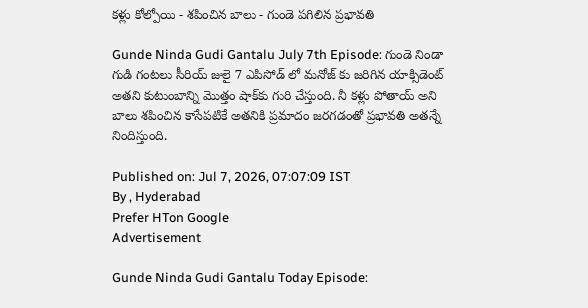కళ్లు కోల్పోయి - శపించిన బాలు - గుండె పగిలిన ప్రభావతి

Gunde Ninda Gudi Gantalu July 7th Episode: గుండె నిండా గుడి గంటలు సీరియ్ జులై 7 ఎపిసోడ్ లో మనోజ్ కు జరిగిన యాక్సిడెంట్ అతని కుటుంబాన్ని మొత్తం షాక్‌కు గురి చేస్తుంది. నీ కళ్లు పోతాయ్ అని బాలు శపించిన కాసేపటికే అతనికి ప్రమాదం జరగడంతో ప్రభావతి అతన్నే నిందిస్తుంది.

Published on: Jul 7, 2026, 07:07:09 IST
By , Hyderabad
Prefer HTon Google
Advertisement

Gunde Ninda Gudi Gantalu Today Episode: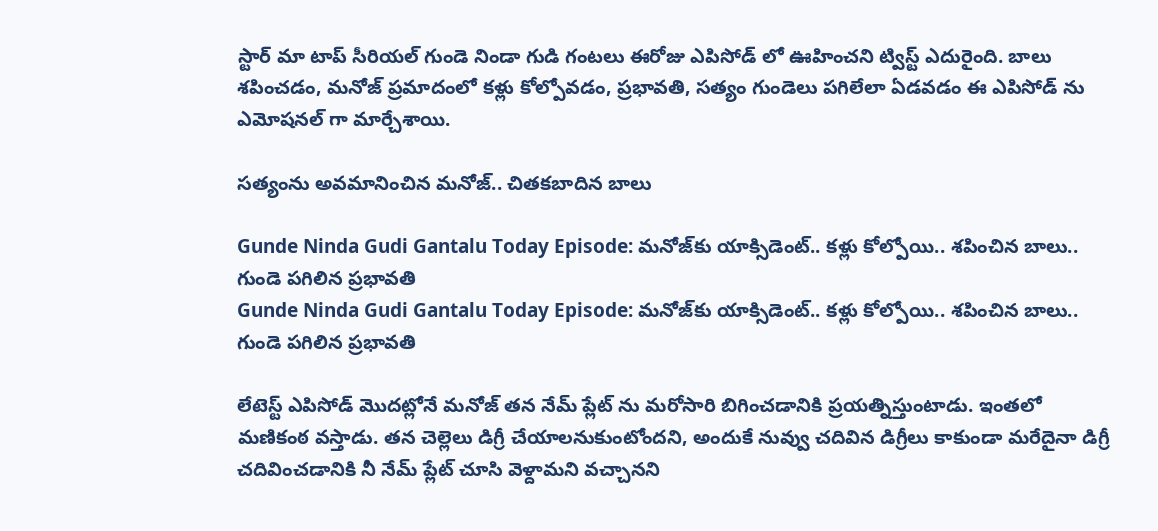స్టార్ మా టాప్ సీరియల్ గుండె నిండా గుడి గంటలు ఈరోజు ఎపిసోడ్ లో ఊహించని ట్విస్ట్ ఎదురైంది. బాలు శపించడం, మనోజ్ ప్రమాదంలో కళ్లు కోల్పోవడం, ప్రభావతి, సత్యం గుండెలు పగిలేలా ఏడవడం ఈ ఎపిసోడ్ ను ఎమోషనల్ గా మార్చేశాయి.

సత్యంను అవమానించిన మనోజ్‌.. చితకబాదిన బాలు

Gunde Ninda Gudi Gantalu Today Episode: మనోజ్‌కు యాక్సిడెంట్.. కళ్లు కోల్పోయి.. శపించిన బాలు.. గుండె పగిలిన ప్రభావతి
Gunde Ninda Gudi Gantalu Today Episode: మనోజ్‌కు యాక్సిడెంట్.. కళ్లు కోల్పోయి.. శపించిన బాలు.. గుండె పగిలిన ప్రభావతి

లేటెస్ట్ ఎపిసోడ్ మొదట్లోనే మనోజ్ తన నేమ్ ప్లేట్ ను మరోసారి బిగించడానికి ప్రయత్నిస్తుంటాడు. ఇంతలో మణికంఠ వస్తాడు. తన చెల్లెలు డిగ్రీ చేయాలనుకుంటోందని, అందుకే నువ్వు చదివిన డిగ్రీలు కాకుండా మరేదైనా డిగ్రీ చదివించడానికి నీ నేమ్ ప్లేట్ చూసి వెళ్దామని వచ్చానని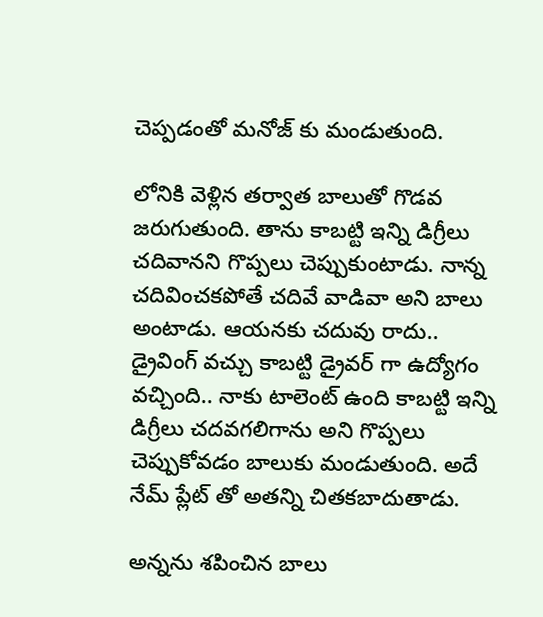చెప్పడంతో మనోజ్ కు మండుతుంది.

లోనికి వెళ్లిన తర్వాత బాలుతో గొడవ జరుగుతుంది. తాను కాబట్టి ఇన్ని డిగ్రీలు చదివానని గొప్పలు చెప్పుకుంటాడు. నాన్న చదివించకపోతే చదివే వాడివా అని బాలు అంటాడు. ఆయనకు చదువు రాదు.. డ్రైవింగ్ వచ్చు కాబట్టి డ్రైవర్ గా ఉద్యోగం వచ్చింది.. నాకు టాలెంట్ ఉంది కాబట్టి ఇన్ని డిగ్రీలు చదవగలిగాను అని గొప్పలు చెప్పుకోవడం బాలుకు మండుతుంది. అదే నేమ్ ప్లేట్ తో అతన్ని చితకబాదుతాడు.

అన్నను శపించిన బాలు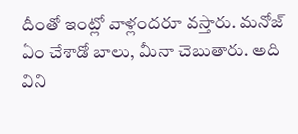దీంతో ఇంట్లో వాళ్లందరూ వస్తారు. మనోజ్ ఏం చేశాడో బాలు, మీనా చెబుతారు. అది విని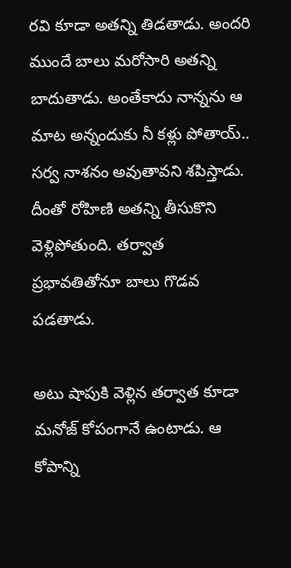రవి కూడా అతన్ని తిడతాడు. అందరి ముందే బాలు మరోసారి అతన్ని బాదుతాడు. అంతేకాదు నాన్నను ఆ మాట అన్నందుకు నీ కళ్లు పోతాయ్.. సర్వ నాశనం అవుతావని శపిస్తాడు. దీంతో రోహిణి అతన్ని తీసుకొని వెళ్లిపోతుంది. తర్వాత ప్రభావతితోనూ బాలు గొడవ పడతాడు.

అటు షాపుకి వెళ్లిన తర్వాత కూడా మనోజ్ కోపంగానే ఉంటాడు. ఆ కోపాన్ని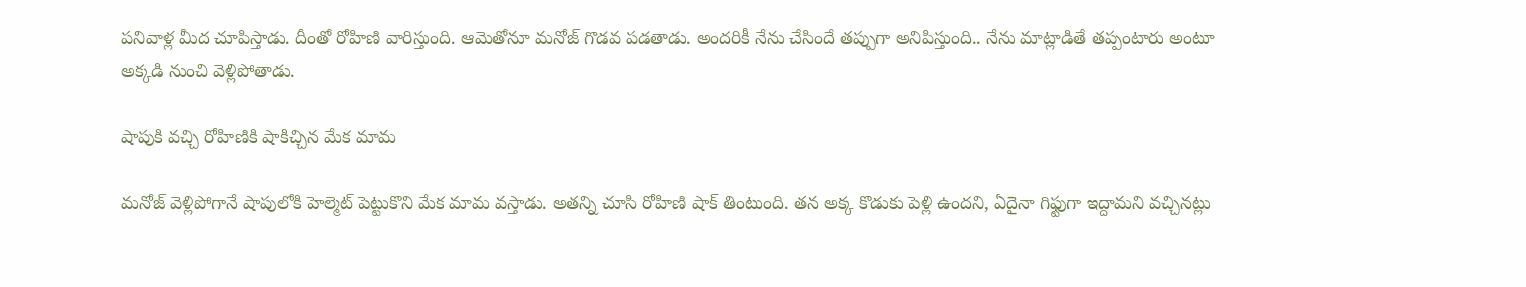పనివాళ్ల మీద చూపిస్తాడు. దీంతో రోహిణి వారిస్తుంది. ఆమెతోనూ మనోజ్ గొడవ పడతాడు. అందరికీ నేను చేసిందే తప్పుగా అనిపిస్తుంది.. నేను మాట్లాడితే తప్పంటారు అంటూ అక్కడి నుంచి వెళ్లిపోతాడు.

షాపుకి వచ్చి రోహిణికి షాకిచ్చిన మేక మామ

మనోజ్ వెళ్లిపోగానే షాపులోకి హెల్మెట్ పెట్టుకొని మేక మామ వస్తాడు. అతన్ని చూసి రోహిణి షాక్ తింటుంది. తన అక్క కొడుకు పెళ్లి ఉందని, ఏదైనా గిఫ్టుగా ఇద్దామని వచ్చినట్లు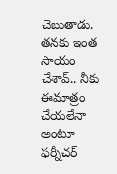చెబుతాడు. తనకు ఇంత సాయం చేశావ్.. నీకు ఈమాత్రం చేయలేనా అంటూ ఫర్నీచర్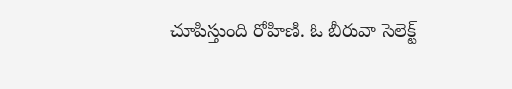చూపిస్తుంది రోహిణి. ఓ బీరువా సెలెక్ట్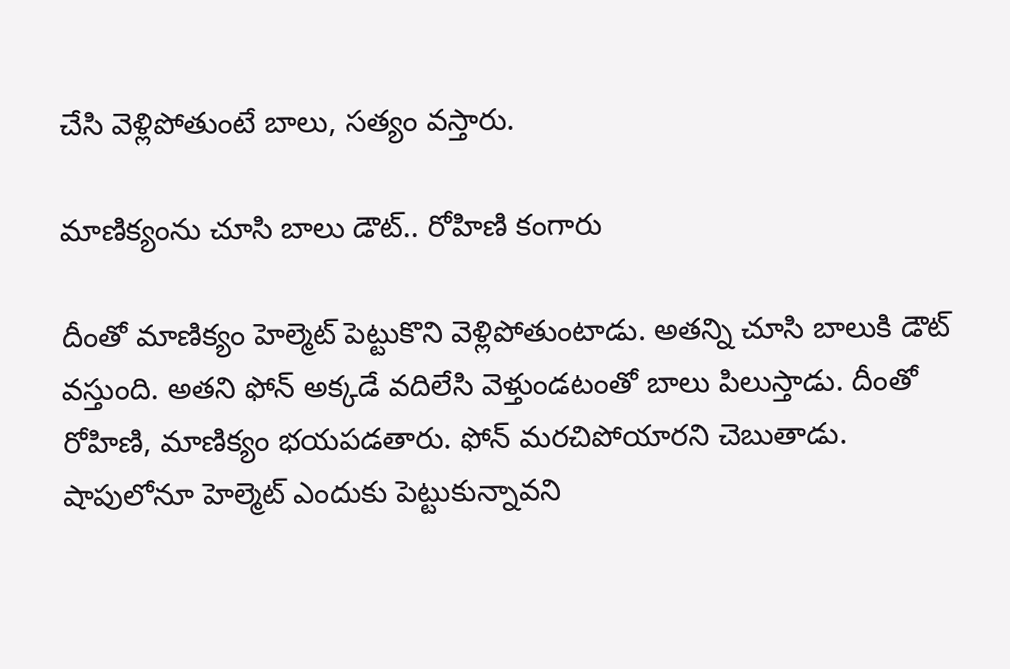చేసి వెళ్లిపోతుంటే బాలు, సత్యం వస్తారు.

మాణిక్యంను చూసి బాలు డౌట్.. రోహిణి కంగారు

దీంతో మాణిక్యం హెల్మెట్ పెట్టుకొని వెళ్లిపోతుంటాడు. అతన్ని చూసి బాలుకి డౌట్ వస్తుంది. అతని ఫోన్ అక్కడే వదిలేసి వెళ్తుండటంతో బాలు పిలుస్తాడు. దీంతో రోహిణి, మాణిక్యం భయపడతారు. ఫోన్ మరచిపోయారని చెబుతాడు. షాపులోనూ హెల్మెట్ ఎందుకు పెట్టుకున్నావని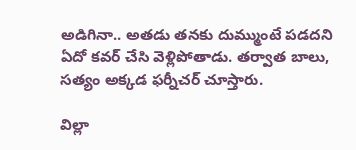అడిగినా.. అతడు తనకు దుమ్ముంటే పడదని ఏదో కవర్ చేసి వెళ్లిపోతాడు. తర్వాత బాలు, సత్యం అక్కడ ఫర్నీచర్ చూస్తారు.

విల్లా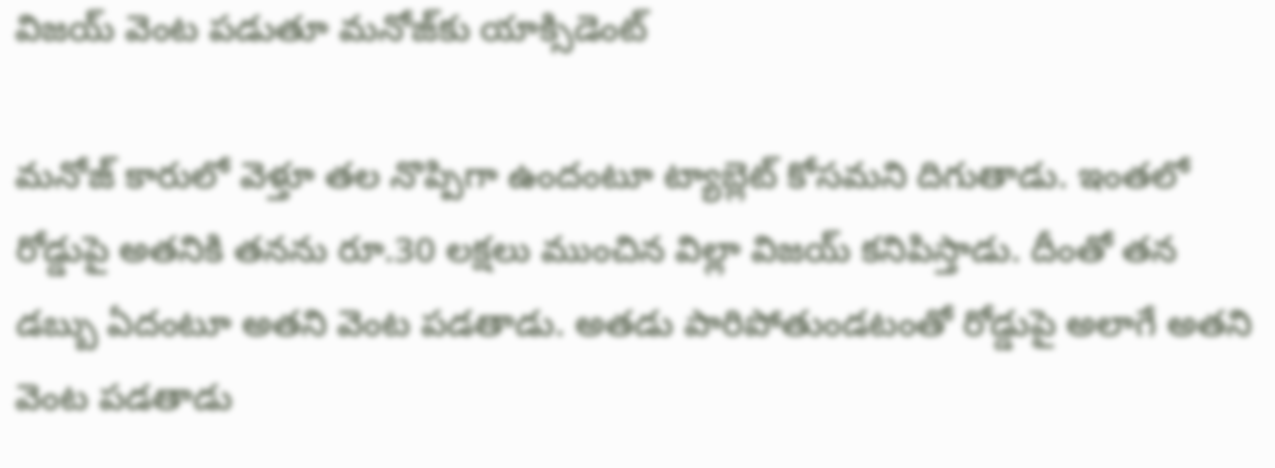విజయ్ వెంట పడుతూ మనోజ్‌కు యాక్సిడెంట్

మనోజ్ కారులో వెళ్తూ తల నొప్పిగా ఉందంటూ ట్యాబ్లెట్ కోసమని దిగుతాడు. ఇంతలో రోడ్డుపై అతనికి తనను రూ.30 లక్షలు ముంచిన విల్లా విజయ్ కనిపిస్తాడు. దీంతో తన డబ్బు ఏదంటూ అతని వెంట పడతాడు. అతడు పారిపోతుండటంతో రోడ్డుపై అలాగే అతని వెంట పడతాడు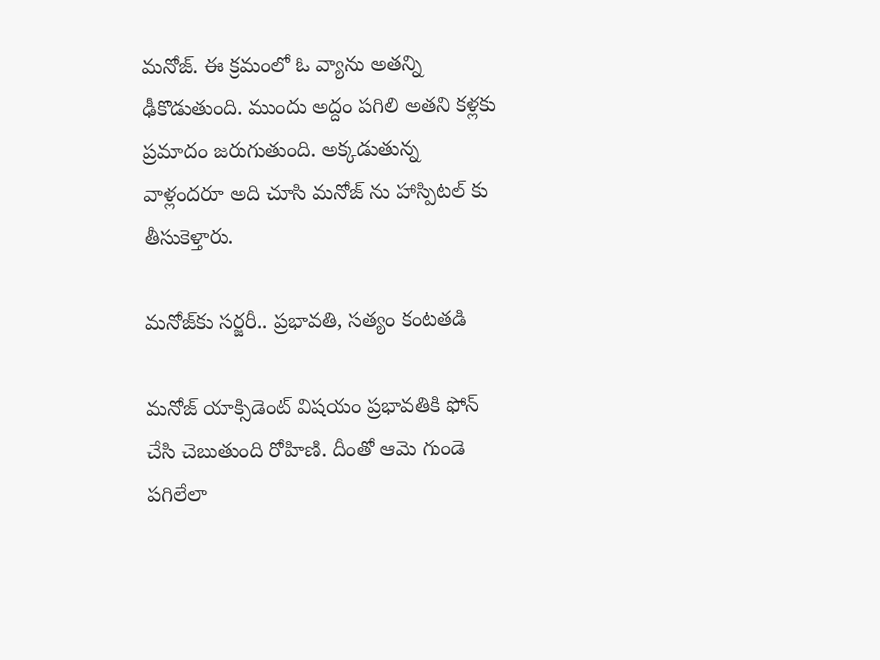మనోజ్. ఈ క్రమంలో ఓ వ్యాను అతన్ని ఢీకొడుతుంది. ముందు అద్దం పగిలి అతని కళ్లకు ప్రమాదం జరుగుతుంది. అక్కడుతున్న వాళ్లందరూ అది చూసి మనోజ్ ను హాస్పిటల్ కు తీసుకెళ్తారు.

మనోజ్‌కు సర్జరీ.. ప్రభావతి, సత్యం కంటతడి

మనోజ్ యాక్సిడెంట్ విషయం ప్రభావతికి ఫోన్ చేసి చెబుతుంది రోహిణి. దీంతో ఆమె గుండె పగిలేలా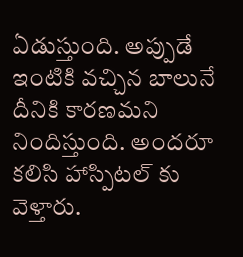ఏడుస్తుంది. అప్పుడే ఇంటికి వచ్చిన బాలునే దీనికి కారణమని నిందిస్తుంది. అందరూ కలిసి హాస్పిటల్ కు వెళ్తారు.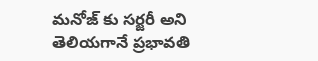మనోజ్ కు సర్జరీ అని తెలియగానే ప్రభావతి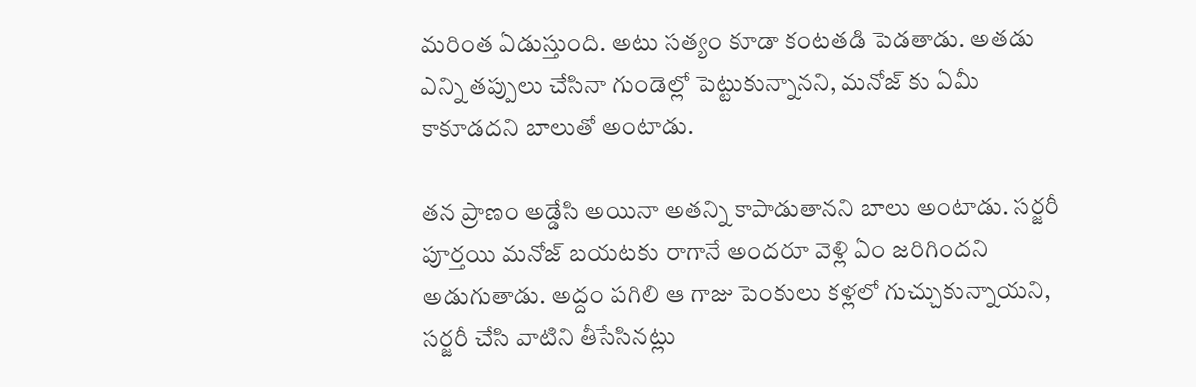మరింత ఏడుస్తుంది. అటు సత్యం కూడా కంటతడి పెడతాడు. అతడు ఎన్ని తప్పులు చేసినా గుండెల్లో పెట్టుకున్నానని, మనోజ్ కు ఏమీ కాకూడదని బాలుతో అంటాడు.

తన ప్రాణం అడ్డేసి అయినా అతన్ని కాపాడుతానని బాలు అంటాడు. సర్జరీ పూర్తయి మనోజ్ బయటకు రాగానే అందరూ వెళ్లి ఏం జరిగిందని అడుగుతాడు. అద్దం పగిలి ఆ గాజు పెంకులు కళ్లలో గుచ్చుకున్నాయని, సర్జరీ చేసి వాటిని తీసేసినట్లు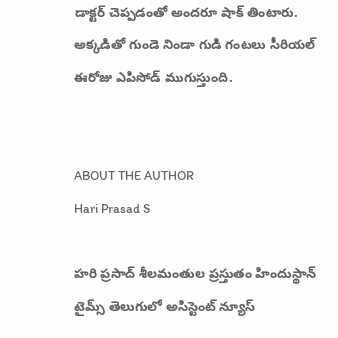డాక్టర్ చెప్పడంతో అందరూ షాక్ తింటారు. అక్కడితో గుండె నిండా గుడి గంటలు సీరియల్ ఈరోజు ఎపిసోడ్ ముగుస్తుంది.


ABOUT THE AUTHOR
Hari Prasad S

హరి ప్రసాద్ శీలమంతుల ప్రస్తుతం హిందుస్థాన్ టైమ్స్ తెలుగులో అసిస్టెంట్ న్యూస్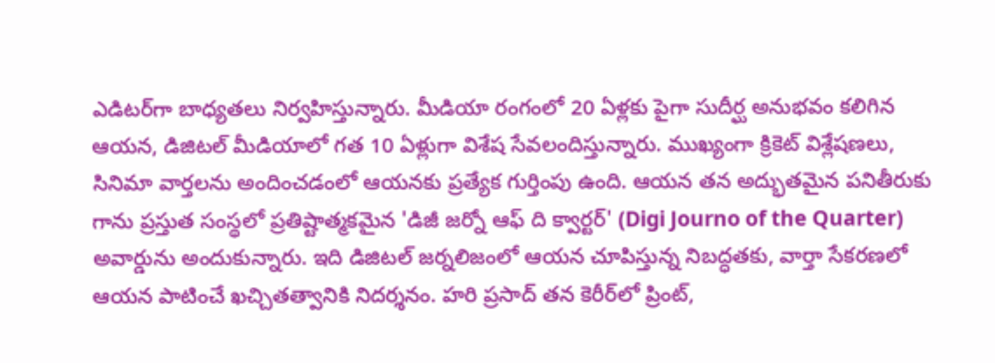ఎడిటర్‌గా బాధ్యతలు నిర్వహిస్తున్నారు. మీడియా రంగంలో 20 ఏళ్లకు పైగా సుదీర్ఘ అనుభవం కలిగిన ఆయన, డిజిటల్ మీడియాలో గత 10 ఏళ్లుగా విశేష సేవలందిస్తున్నారు. ముఖ్యంగా క్రికెట్ విశ్లేషణలు, సినిమా వార్తలను అందించడంలో ఆయనకు ప్రత్యేక గుర్తింపు ఉంది. ఆయన తన అద్భుతమైన పనితీరుకు గాను ప్రస్తుత సంస్థలో ప్రతిష్టాత్మకమైన 'డిజీ జర్నో ఆఫ్ ది క్వార్టర్' (Digi Journo of the Quarter) అవార్డును అందుకున్నారు. ఇది డిజిటల్ జర్నలిజంలో ఆయన చూపిస్తున్న నిబద్ధతకు, వార్తా సేకరణలో ఆయన పాటించే ఖచ్చితత్వానికి నిదర్శనం. హరి ప్రసాద్ తన కెరీర్‌లో ప్రింట్,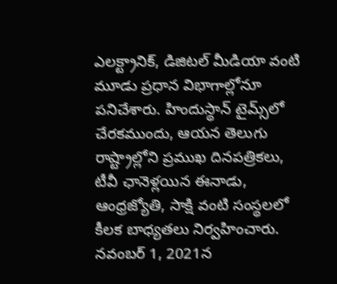ఎలక్ట్రానిక్, డిజిటల్ మీడియా వంటి మూడు ప్రధాన విభాగాల్లోనూ పనిచేశారు. హిందుస్థాన్ టైమ్స్‌లో చేరకముందు, ఆయన తెలుగు రాష్ట్రాల్లోని ప్రముఖ దినపత్రికలు, టీవీ ఛానెళ్లయిన ఈనాడు, ఆంధ్రజ్యోతి, సాక్షి వంటి సంస్థలలో కీలక బాధ్యతలు నిర్వహించారు. నవంబర్ 1, 2021న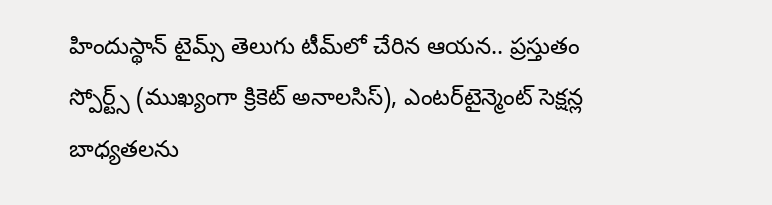హిందుస్థాన్ టైమ్స్ తెలుగు టీమ్‌లో చేరిన ఆయన.. ప్రస్తుతం స్పోర్ట్స్ (ముఖ్యంగా క్రికెట్ అనాలసిస్), ఎంటర్‌టైన్మెంట్ సెక్షన్ల బాధ్యతలను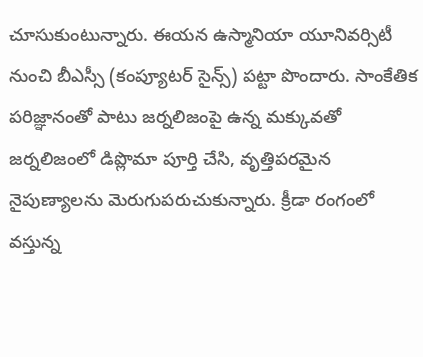చూసుకుంటున్నారు. ఈయన ఉస్మానియా యూనివర్సిటీ నుంచి బీఎస్సీ (కంప్యూటర్ సైన్స్) పట్టా పొందారు. సాంకేతిక పరిజ్ఞానంతో పాటు జర్నలిజంపై ఉన్న మక్కువతో జర్నలిజంలో డిప్లొమా పూర్తి చేసి, వృత్తిపరమైన నైపుణ్యాలను మెరుగుపరుచుకున్నారు. క్రీడా రంగంలో వస్తున్న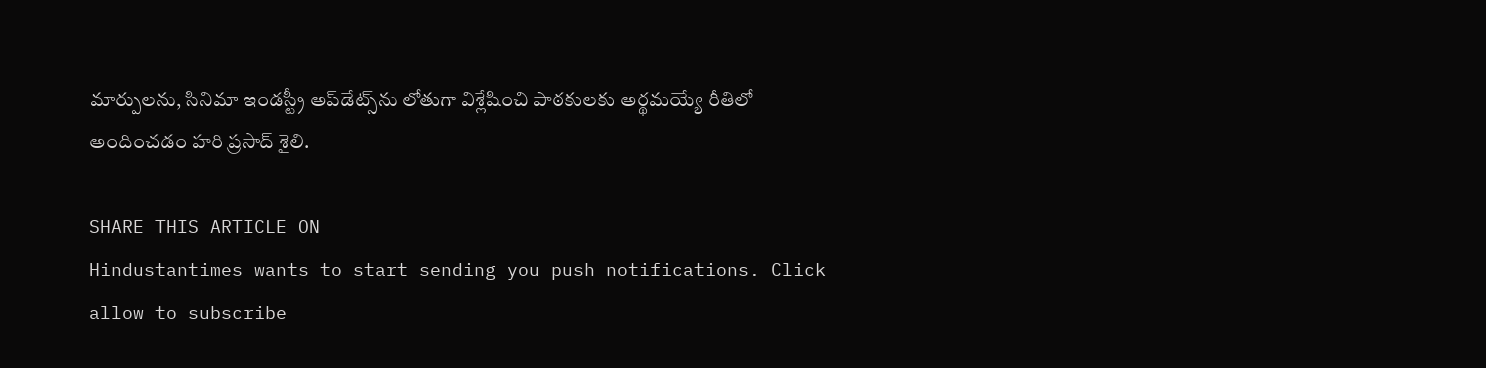మార్పులను, సినిమా ఇండస్ట్రీ అప్‌డేట్స్‌ను లోతుగా విశ్లేషించి పాఠకులకు అర్థమయ్యే రీతిలో అందించడం హరి ప్రసాద్ శైలి.

SHARE THIS ARTICLE ON
Hindustantimes wants to start sending you push notifications. Click allow to subscribe